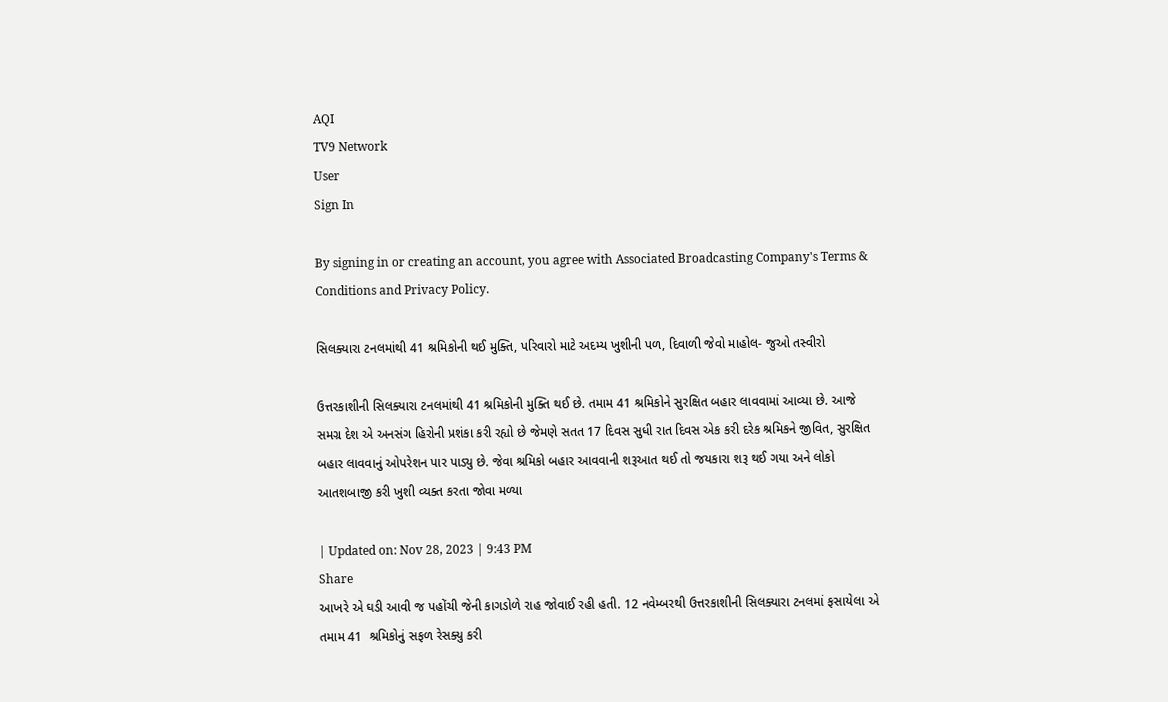AQI
TV9 Network
User
Sign In

By signing in or creating an account, you agree with Associated Broadcasting Company's Terms & Conditions and Privacy Policy.

સિલક્યારા ટનલમાંથી 41 શ્રમિકોની થઈ મુક્તિ, પરિવારો માટે અદમ્ય ખુશીની પળ, દિવાળી જેવો માહોલ- જુઓ તસ્વીરો

ઉત્તરકાશીની સિલક્યારા ટનલમાંથી 41 શ્રમિકોની મુક્તિ થઈ છે. તમામ 41 શ્રમિકોને સુરક્ષિત બહાર લાવવામાં આવ્યા છે. આજે સમગ્ર દેશ એ અનસંગ હિરોની પ્રશંકા કરી રહ્યો છે જેમણે સતત 17 દિવસ સુધી રાત દિવસ એક કરી દરેક શ્રમિકને જીવિત, સુરક્ષિત બહાર લાવવાનું ઓપરેશન પાર પાડ્યુ છે. જેવા શ્રમિકો બહાર આવવાની શરૂઆત થઈ તો જયકારા શરૂ થઈ ગયા અને લોકો આતશબાજી કરી ખુશી વ્યક્ત કરતા જોવા મળ્યા

| Updated on: Nov 28, 2023 | 9:43 PM
Share
આખરે એ ઘડી આવી જ પહોંચી જેની કાગડોળે રાહ જોવાઈ રહી હતી. 12 નવેમ્બરથી ઉત્તરકાશીની સિલક્યારા ટનલમાં ફસાયેલા એ તમામ 41  શ્રમિકોનું સફળ રેસક્યુ કરી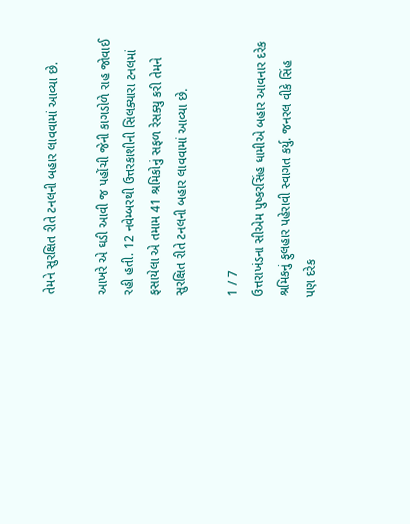તેમને સુરક્ષિત રીતે ટનલની બહાર લાવવામાં આવ્યા છે.

આખરે એ ઘડી આવી જ પહોંચી જેની કાગડોળે રાહ જોવાઈ રહી હતી. 12 નવેમ્બરથી ઉત્તરકાશીની સિલક્યારા ટનલમાં ફસાયેલા એ તમામ 41 શ્રમિકોનું સફળ રેસક્યુ કરી તેમને સુરક્ષિત રીતે ટનલની બહાર લાવવામાં આવ્યા છે.

1 / 7
ઉત્તરાખંડના સીએમ પુષ્કરસિંહ ધામીએ બહાર આવનાર દરેક શ્રમિકનું ફુલહાર પહેરાવી સ્વાગત કર્યુ. જનરલ વીકે સિંહ પણ દરેક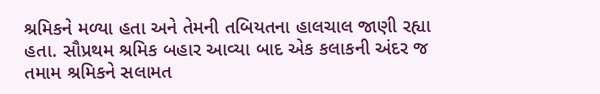શ્રમિકને મળ્યા હતા અને તેમની તબિયતના હાલચાલ જાણી રહ્યા હતા. સૌપ્રથમ શ્રમિક બહાર આવ્યા બાદ એક કલાકની અંદર જ તમામ શ્રમિકને સલામત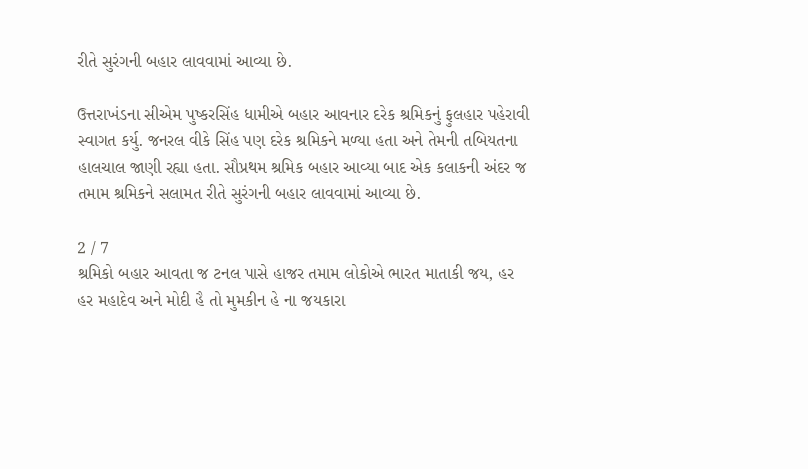રીતે સુરંગની બહાર લાવવામાં આવ્યા છે.

ઉત્તરાખંડના સીએમ પુષ્કરસિંહ ધામીએ બહાર આવનાર દરેક શ્રમિકનું ફુલહાર પહેરાવી સ્વાગત કર્યુ. જનરલ વીકે સિંહ પણ દરેક શ્રમિકને મળ્યા હતા અને તેમની તબિયતના હાલચાલ જાણી રહ્યા હતા. સૌપ્રથમ શ્રમિક બહાર આવ્યા બાદ એક કલાકની અંદર જ તમામ શ્રમિકને સલામત રીતે સુરંગની બહાર લાવવામાં આવ્યા છે.

2 / 7
શ્રમિકો બહાર આવતા જ ટનલ પાસે હાજર તમામ લોકોએ ભારત માતાકી જય, હર હર મહાદેવ અને મોદી હૈ તો મુમકીન હે ના જયકારા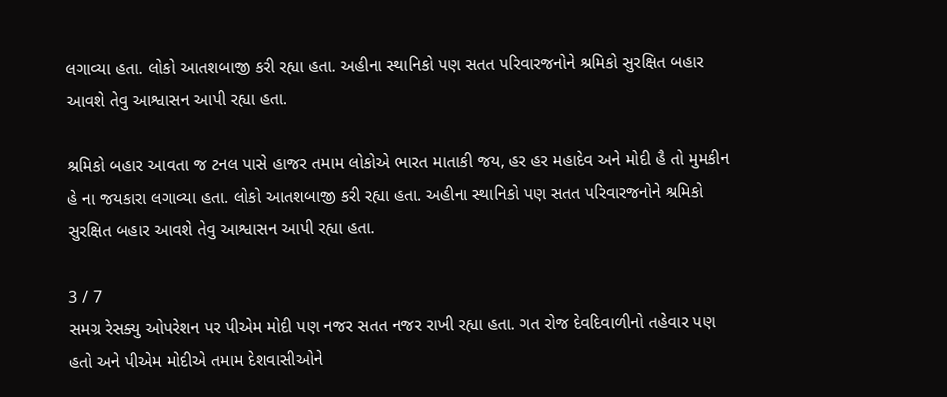લગાવ્યા હતા. લોકો આતશબાજી કરી રહ્યા હતા. અહીના સ્થાનિકો પણ સતત પરિવારજનોને શ્રમિકો સુરક્ષિત બહાર આવશે તેવુ આશ્વાસન આપી રહ્યા હતા.

શ્રમિકો બહાર આવતા જ ટનલ પાસે હાજર તમામ લોકોએ ભારત માતાકી જય, હર હર મહાદેવ અને મોદી હૈ તો મુમકીન હે ના જયકારા લગાવ્યા હતા. લોકો આતશબાજી કરી રહ્યા હતા. અહીના સ્થાનિકો પણ સતત પરિવારજનોને શ્રમિકો સુરક્ષિત બહાર આવશે તેવુ આશ્વાસન આપી રહ્યા હતા.

3 / 7
સમગ્ર રેસક્યુ ઓપરેશન પર પીએમ મોદી પણ નજર સતત નજર રાખી રહ્યા હતા. ગત રોજ દેવદિવાળીનો તહેવાર પણ હતો અને પીએમ મોદીએ તમામ દેશવાસીઓને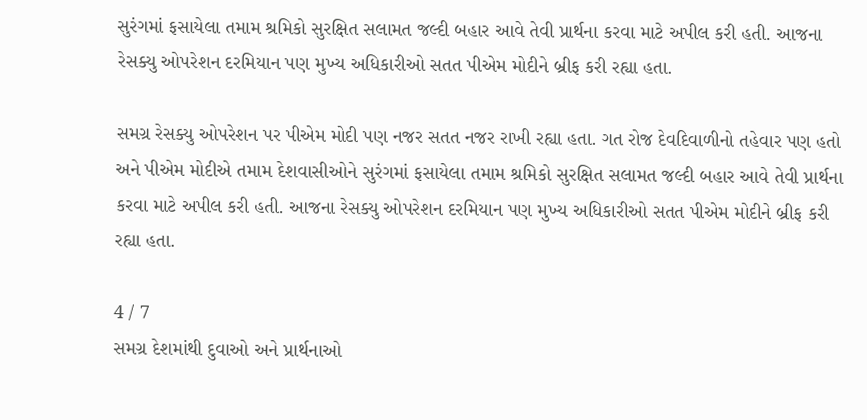સુરંગમાં ફસાયેલા તમામ શ્રમિકો સુરક્ષિત સલામત જલ્દી બહાર આવે તેવી પ્રાર્થના કરવા માટે અપીલ કરી હતી. આજના રેસક્યુ ઓપરેશન દરમિયાન પણ મુખ્ય અધિકારીઓ સતત પીએમ મોદીને બ્રીફ કરી રહ્યા હતા.

સમગ્ર રેસક્યુ ઓપરેશન પર પીએમ મોદી પણ નજર સતત નજર રાખી રહ્યા હતા. ગત રોજ દેવદિવાળીનો તહેવાર પણ હતો અને પીએમ મોદીએ તમામ દેશવાસીઓને સુરંગમાં ફસાયેલા તમામ શ્રમિકો સુરક્ષિત સલામત જલ્દી બહાર આવે તેવી પ્રાર્થના કરવા માટે અપીલ કરી હતી. આજના રેસક્યુ ઓપરેશન દરમિયાન પણ મુખ્ય અધિકારીઓ સતત પીએમ મોદીને બ્રીફ કરી રહ્યા હતા.

4 / 7
સમગ્ર દેશમાંથી દુવાઓ અને પ્રાર્થનાઓ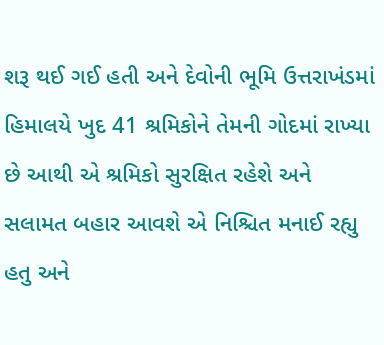શરૂ થઈ ગઈ હતી અને દેવોની ભૂમિ ઉત્તરાખંડમાં હિમાલયે ખુદ 41 શ્રમિકોને તેમની ગોદમાં રાખ્યા છે આથી એ શ્રમિકો સુરક્ષિત રહેશે અને સલામત બહાર આવશે એ નિશ્ચિત મનાઈ રહ્યુ હતુ અને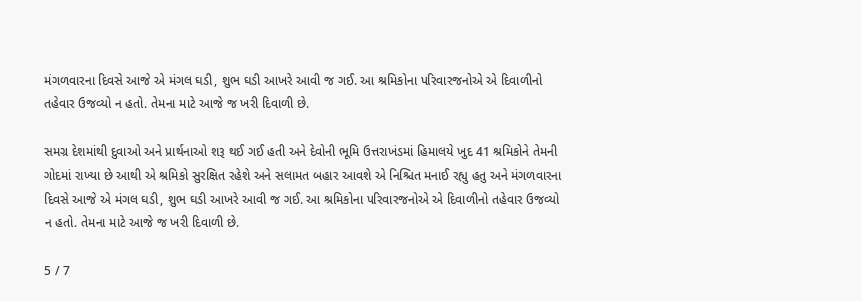મંગળવારના દિવસે આજે એ મંગલ ઘડી, શુભ ઘડી આખરે આવી જ ગઈ. આ શ્રમિકોના પરિવારજનોએ એ દિવાળીનો તહેવાર ઉજવ્યો ન હતો. તેમના માટે આજે જ ખરી દિવાળી છે.

સમગ્ર દેશમાંથી દુવાઓ અને પ્રાર્થનાઓ શરૂ થઈ ગઈ હતી અને દેવોની ભૂમિ ઉત્તરાખંડમાં હિમાલયે ખુદ 41 શ્રમિકોને તેમની ગોદમાં રાખ્યા છે આથી એ શ્રમિકો સુરક્ષિત રહેશે અને સલામત બહાર આવશે એ નિશ્ચિત મનાઈ રહ્યુ હતુ અને મંગળવારના દિવસે આજે એ મંગલ ઘડી, શુભ ઘડી આખરે આવી જ ગઈ. આ શ્રમિકોના પરિવારજનોએ એ દિવાળીનો તહેવાર ઉજવ્યો ન હતો. તેમના માટે આજે જ ખરી દિવાળી છે.

5 / 7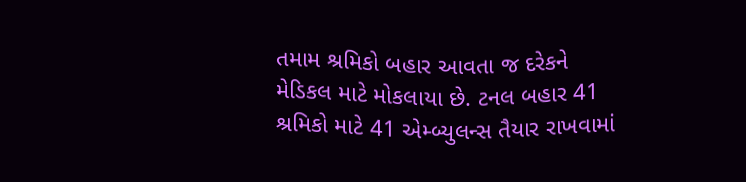તમામ શ્રમિકો બહાર આવતા જ દરેકને મેડિકલ માટે મોકલાયા છે. ટનલ બહાર 41 શ્રમિકો માટે 41 એમ્બ્યુલન્સ તૈયાર રાખવામાં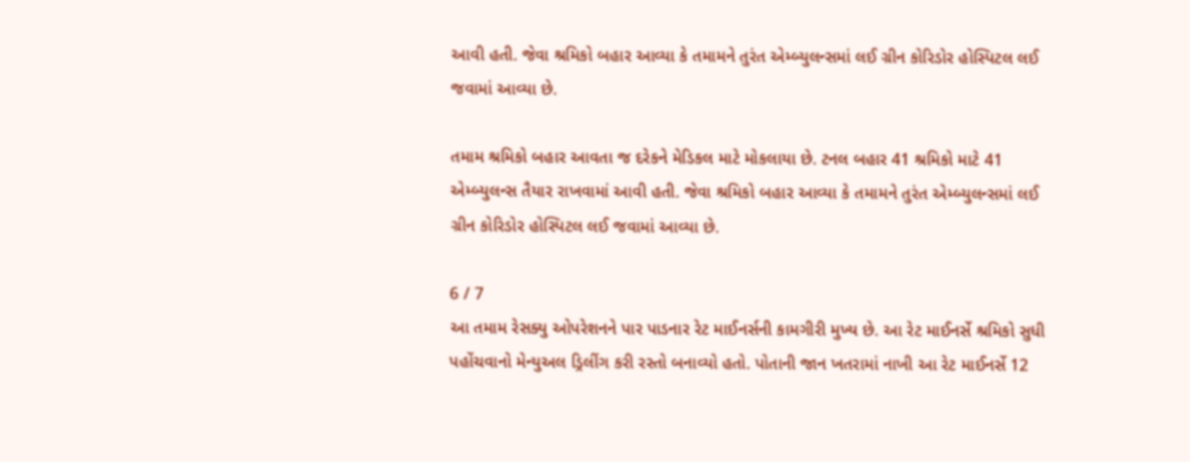આવી હતી. જેવા શ્રમિકો બહાર આવ્યા કે તમામને તુરંત એમ્બ્યુલન્સમાં લઈ ગ્રીન કોરિડોર હોસ્પિટલ લઈ જવામાં આવ્યા છે.

તમામ શ્રમિકો બહાર આવતા જ દરેકને મેડિકલ માટે મોકલાયા છે. ટનલ બહાર 41 શ્રમિકો માટે 41 એમ્બ્યુલન્સ તૈયાર રાખવામાં આવી હતી. જેવા શ્રમિકો બહાર આવ્યા કે તમામને તુરંત એમ્બ્યુલન્સમાં લઈ ગ્રીન કોરિડોર હોસ્પિટલ લઈ જવામાં આવ્યા છે.

6 / 7
આ તમામ રેસક્યુ ઓપરેશનને પાર પાડનાર રેટ માઈનર્સની કામગીરી મુખ્ય છે. આ રેટ માઈનર્સે શ્રમિકો સુધી પહોંચવાનો મેન્યુઅલ ડ્રિલીંગ કરી રસ્તો બનાવ્યો હતો. પોતાની જાન ખતરામાં નાખી આ રેટ માઈનર્સે 12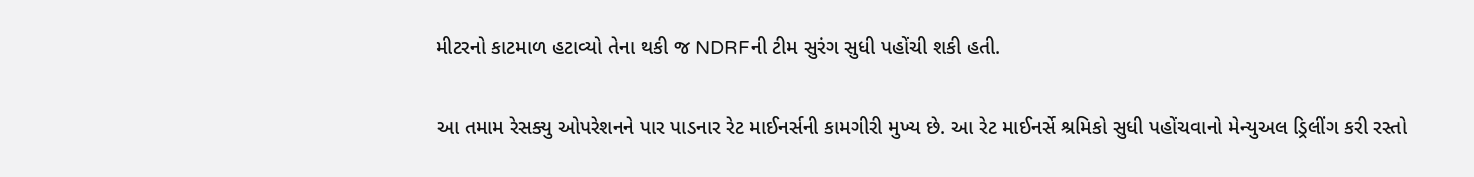મીટરનો કાટમાળ હટાવ્યો તેના થકી જ NDRFની ટીમ સુરંગ સુધી પહોંચી શકી હતી.

આ તમામ રેસક્યુ ઓપરેશનને પાર પાડનાર રેટ માઈનર્સની કામગીરી મુખ્ય છે. આ રેટ માઈનર્સે શ્રમિકો સુધી પહોંચવાનો મેન્યુઅલ ડ્રિલીંગ કરી રસ્તો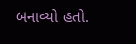બનાવ્યો હતો.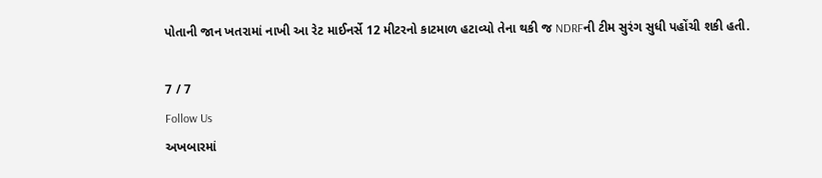પોતાની જાન ખતરામાં નાખી આ રેટ માઈનર્સે 12 મીટરનો કાટમાળ હટાવ્યો તેના થકી જ NDRFની ટીમ સુરંગ સુધી પહોંચી શકી હતી.

7 / 7
Follow Us
અખબારમાં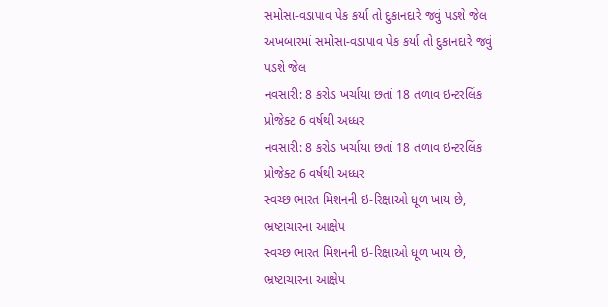સમોસા-વડાપાવ પેક કર્યા તો દુકાનદારે જવું પડશે જેલ
અખબારમાં સમોસા-વડાપાવ પેક કર્યા તો દુકાનદારે જવું પડશે જેલ
નવસારી: 8 કરોડ ખર્ચાયા છતાં 18 તળાવ ઇન્ટરલિંક પ્રોજેક્ટ 6 વર્ષથી અધ્ધર
નવસારી: 8 કરોડ ખર્ચાયા છતાં 18 તળાવ ઇન્ટરલિંક પ્રોજેક્ટ 6 વર્ષથી અધ્ધર
સ્વચ્છ ભારત મિશનની ઇ-રિક્ષાઓ ધૂળ ખાય છે, ભ્રષ્ટાચારના આક્ષેપ
સ્વચ્છ ભારત મિશનની ઇ-રિક્ષાઓ ધૂળ ખાય છે, ભ્રષ્ટાચારના આક્ષેપ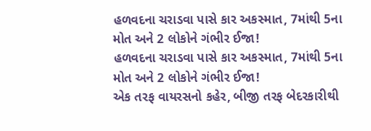હળવદના ચરાડવા પાસે કાર અકસ્માત, 7માંથી 5ના મોત અને 2 લોકોને ગંભીર ઈજા!
હળવદના ચરાડવા પાસે કાર અકસ્માત, 7માંથી 5ના મોત અને 2 લોકોને ગંભીર ઈજા!
એક તરફ વાયરસનો કહેર, બીજી તરફ બેદરકારીથી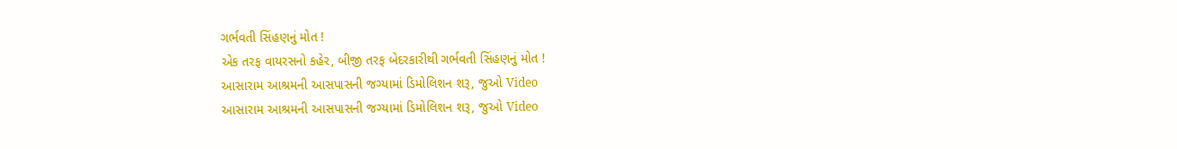ગર્ભવતી સિંહણનું મોત !
એક તરફ વાયરસનો કહેર, બીજી તરફ બેદરકારીથી ગર્ભવતી સિંહણનું મોત !
આસારામ આશ્રમની આસપાસની જગ્યામાં ડિમોલિશન શરૂ, જુઓ Video
આસારામ આશ્રમની આસપાસની જગ્યામાં ડિમોલિશન શરૂ, જુઓ Video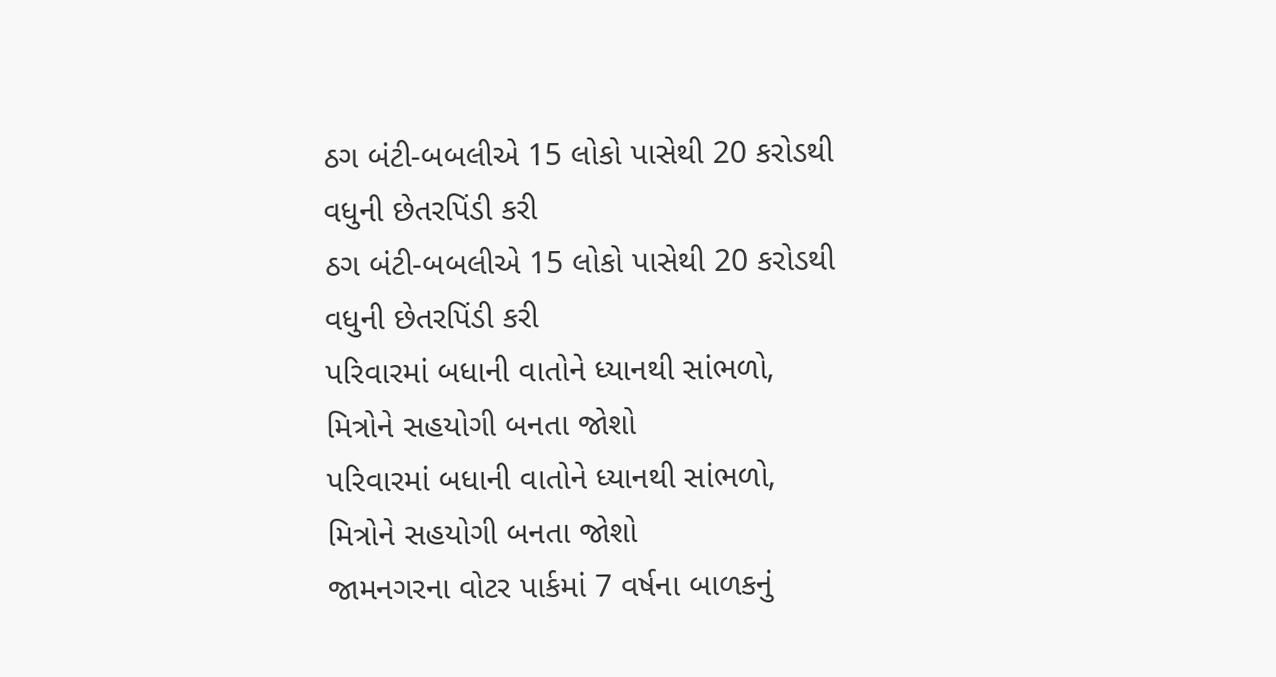ઠગ બંટી-બબલીએ 15 લોકો પાસેથી 20 કરોડથી વધુની છેતરપિંડી કરી
ઠગ બંટી-બબલીએ 15 લોકો પાસેથી 20 કરોડથી વધુની છેતરપિંડી કરી
પરિવારમાં બધાની વાતોને ધ્યાનથી સાંભળો, મિત્રોને સહયોગી બનતા જોશો
પરિવારમાં બધાની વાતોને ધ્યાનથી સાંભળો, મિત્રોને સહયોગી બનતા જોશો
જામનગરના વોટર પાર્કમાં 7 વર્ષના બાળકનું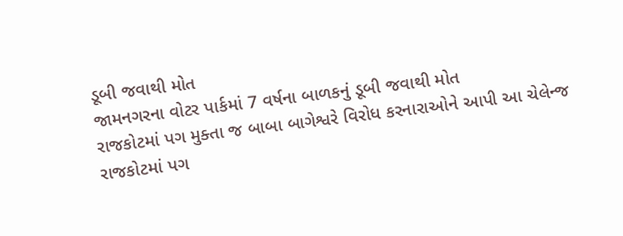ડૂબી જવાથી મોત
જામનગરના વોટર પાર્કમાં 7 વર્ષના બાળકનું ડૂબી જવાથી મોત
રાજકોટમાં પગ મુક્તા જ બાબા બાગેશ્વરે વિરોધ કરનારાઓને આપી આ ચેલેન્જ
રાજકોટમાં પગ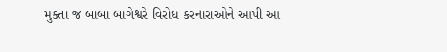મુક્તા જ બાબા બાગેશ્વરે વિરોધ કરનારાઓને આપી આ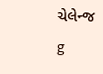ચેલેન્જ
g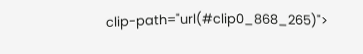clip-path="url(#clip0_868_265)">